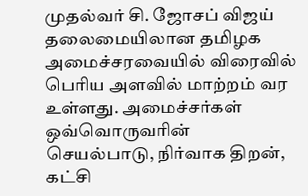முதல்வர் சி. ஜோசப் விஜய் தலைமையிலான தமிழக அமைச்சரவையில் விரைவில் பெரிய அளவில் மாற்றம் வர உள்ளது. அமைச்சர்கள் ஒவ்வொருவரின் செயல்பாடு, நிர்வாக திறன், கட்சி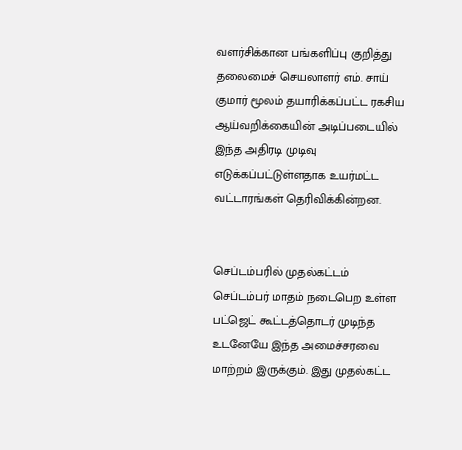வளர்சிக்கான பங்களிப்பு குறித்து தலைமைச் செயலாளர் எம். சாய் குமார் மூலம் தயாரிக்கப்பட்ட ரகசிய ஆய்வறிக்கையின் அடிப்படையில் இந்த அதிரடி முடிவு எடுக்கப்பட்டுள்ளதாக உயர்மட்ட வட்டாரங்கள் தெரிவிக்கின்றன.


செப்டம்பரில் முதல்கட்டம்
செப்டம்பர் மாதம் நடைபெற உள்ள பட்ஜெட் கூட்டத்தொடர் முடிந்த உடனேயே இந்த அமைச்சரவை மாற்றம் இருக்கும். இது முதல்கட்ட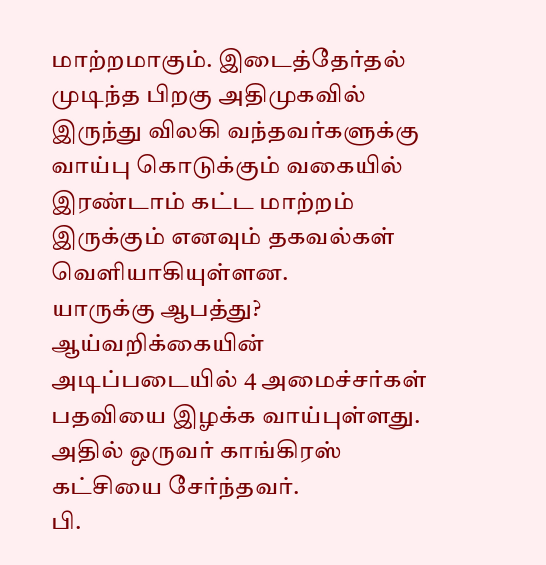மாற்றமாகும். இடைத்தேர்தல் முடிந்த பிறகு அதிமுகவில் இருந்து விலகி வந்தவர்களுக்கு வாய்பு கொடுக்கும் வகையில் இரண்டாம் கட்ட மாற்றம் இருக்கும் எனவும் தகவல்கள் வெளியாகியுள்ளன.
யாருக்கு ஆபத்து?
ஆய்வறிக்கையின் அடிப்படையில் 4 அமைச்சர்கள் பதவியை இழக்க வாய்புள்ளது. அதில் ஒருவர் காங்கிரஸ் கட்சியை சேர்ந்தவர்.
பி.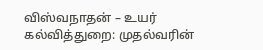விஸ்வநாதன் – உயர் கல்வித்துறை: முதல்வரின்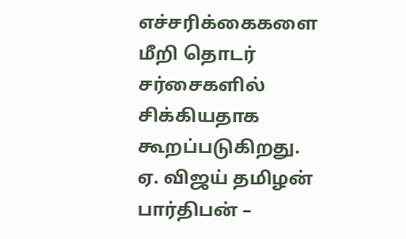எச்சரிக்கைகளை மீறி தொடர் சர்சைகளில் சிக்கியதாக கூறப்படுகிறது.
ஏ. விஜய் தமிழன் பார்திபன் –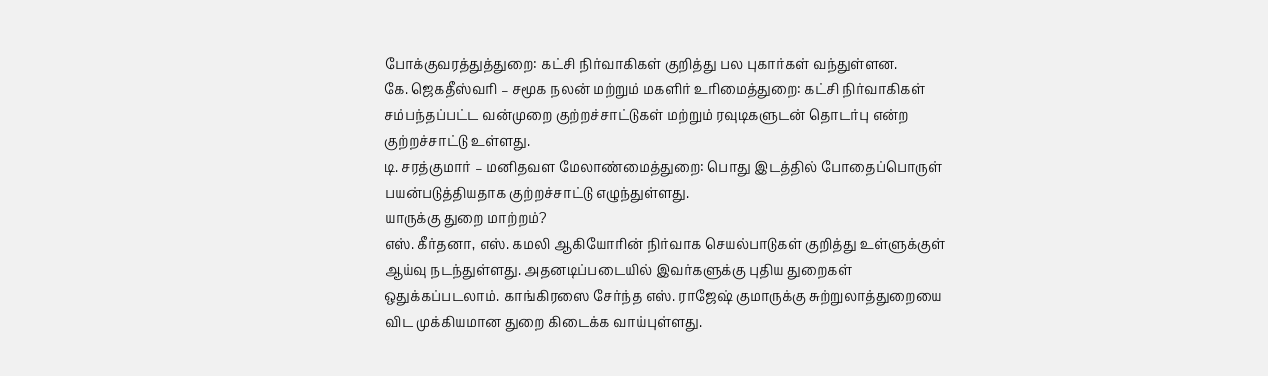போக்குவரத்துத்துறை: கட்சி நிர்வாகிகள் குறித்து பல புகார்கள் வந்துள்ளன.
கே. ஜெகதீஸ்வரி – சமூக நலன் மற்றும் மகளிர் உரிமைத்துறை: கட்சி நிர்வாகிகள் சம்பந்தப்பட்ட வன்முறை குற்றச்சாட்டுகள் மற்றும் ரவுடிகளுடன் தொடர்பு என்ற குற்றச்சாட்டு உள்ளது.
டி. சரத்குமார் – மனிதவள மேலாண்மைத்துறை: பொது இடத்தில் போதைப்பொருள் பயன்படுத்தியதாக குற்றச்சாட்டு எழுந்துள்ளது.
யாருக்கு துறை மாற்றம்?
எஸ். கீர்தனா, எஸ். கமலி ஆகியோரின் நிர்வாக செயல்பாடுகள் குறித்து உள்ளுக்குள் ஆய்வு நடந்துள்ளது. அதனடிப்படையில் இவர்களுக்கு புதிய துறைகள் ஒதுக்கப்படலாம். காங்கிரஸை சேர்ந்த எஸ். ராஜேஷ் குமாருக்கு சுற்றுலாத்துறையை விட முக்கியமான துறை கிடைக்க வாய்புள்ளது.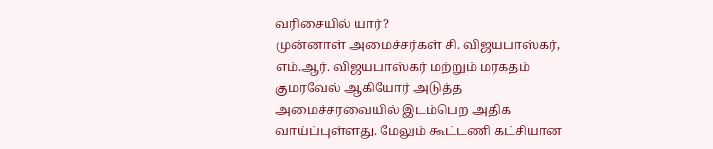வரிசையில் யார்?
முன்னாள் அமைச்சர்கள் சி. விஜயபாஸ்கர், எம்.ஆர். விஜயபாஸ்கர் மற்றும் மரகதம் குமரவேல் ஆகியோர் அடுத்த அமைச்சரவையில் இடம்பெற அதிக வாய்ப்புள்ளது. மேலும் கூட்டணி கட்சியான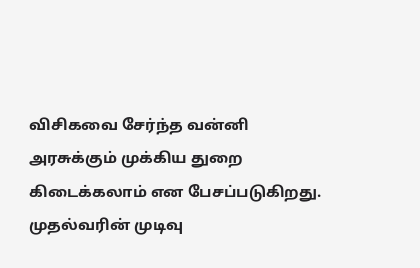விசிகவை சேர்ந்த வன்னி அரசுக்கும் முக்கிய துறை கிடைக்கலாம் என பேசப்படுகிறது.
முதல்வரின் முடிவு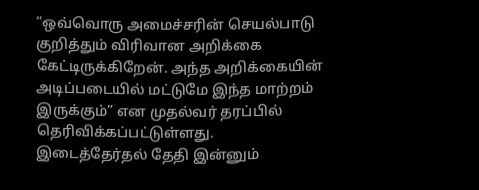“ஒவ்வொரு அமைச்சரின் செயல்பாடு குறித்தும் விரிவான அறிக்கை கேட்டிருக்கிறேன். அந்த அறிக்கையின் அடிப்படையில் மட்டுமே இந்த மாற்றம் இருக்கும்” என முதல்வர் தரப்பில் தெரிவிக்கப்பட்டுள்ளது.
இடைத்தேர்தல் தேதி இன்னும்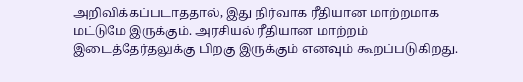அறிவிக்கப்படாததால், இது நிர்வாக ரீதியான மாற்றமாக மட்டுமே இருக்கும். அரசியல் ரீதியான மாற்றம் இடைத்தேர்தலுக்கு பிறகு இருக்கும் எனவும் கூறப்படுகிறது.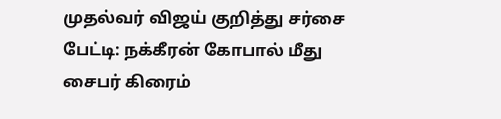முதல்வர் விஜய் குறித்து சர்சை பேட்டி: நக்கீரன் கோபால் மீது சைபர் கிரைம்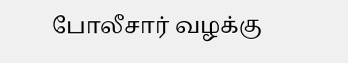போலீசார் வழக்கு